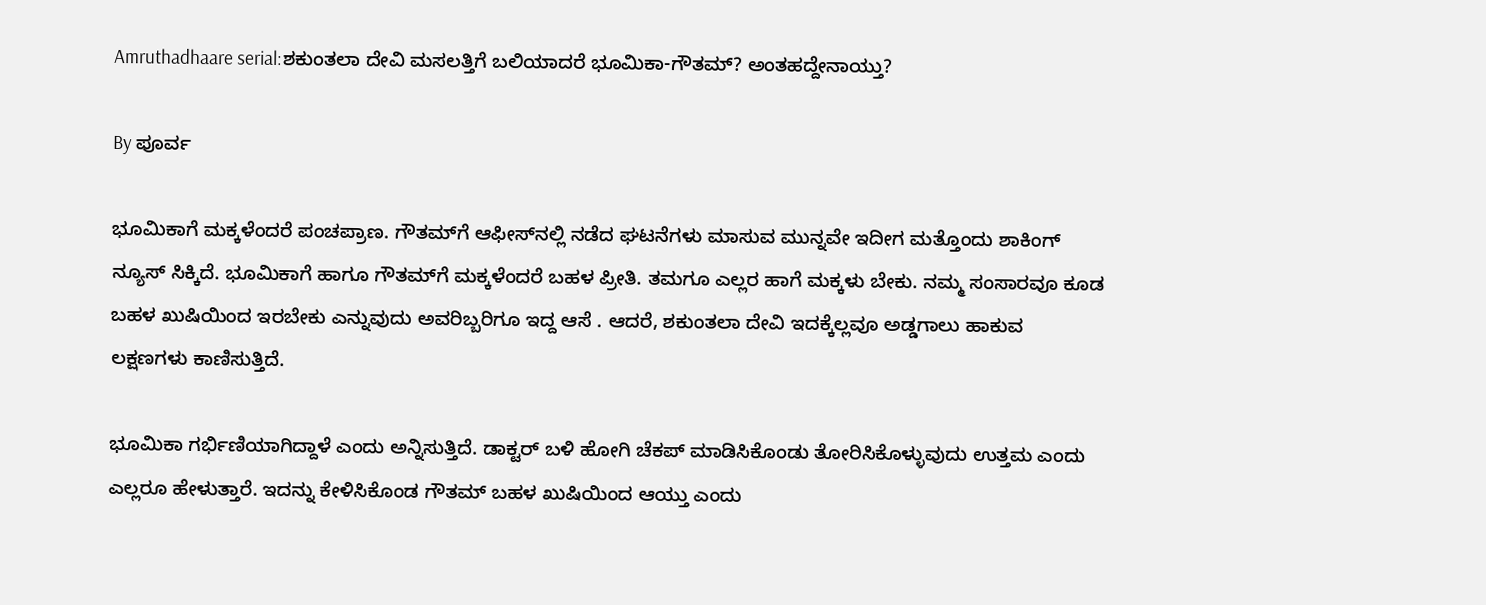Amruthadhaare serial:ಶಕುಂತಲಾ ದೇವಿ ಮಸಲತ್ತಿಗೆ ಬಲಿಯಾದರೆ ಭೂಮಿಕಾ-ಗೌತಮ್? ಅಂತಹದ್ದೇನಾಯ್ತು?

By ಪೂರ್ವ

ಭೂಮಿಕಾಗೆ ಮಕ್ಕಳೆಂದರೆ ಪಂಚಪ್ರಾಣ. ಗೌತಮ್‌ಗೆ ಆಫೀಸ್‌ನಲ್ಲಿ ನಡೆದ ಘಟನೆಗಳು ಮಾಸುವ ಮುನ್ನವೇ ಇದೀಗ ಮತ್ತೊಂದು ಶಾಕಿಂಗ್ ನ್ಯೂಸ್ ಸಿಕ್ಕಿದೆ. ಭೂಮಿಕಾಗೆ ಹಾಗೂ ಗೌತಮ್‌ಗೆ ಮಕ್ಕಳೆಂದರೆ ಬಹಳ ಪ್ರೀತಿ. ತಮಗೂ ಎಲ್ಲರ ಹಾಗೆ ಮಕ್ಕಳು ಬೇಕು. ನಮ್ಮ ಸಂಸಾರವೂ ಕೂಡ ಬಹಳ ಖುಷಿಯಿಂದ ಇರಬೇಕು ಎನ್ನುವುದು ಅವರಿಬ್ಬರಿಗೂ ಇದ್ದ ಆಸೆ . ಆದರೆ, ಶಕುಂತಲಾ ದೇವಿ ಇದಕ್ಕೆಲ್ಲವೂ ಅಡ್ಡಗಾಲು ಹಾಕುವ ಲಕ್ಷಣಗಳು ಕಾಣಿಸುತ್ತಿದೆ.

ಭೂಮಿಕಾ ಗರ್ಭಿಣಿಯಾಗಿದ್ದಾಳೆ ಎಂದು ಅನ್ನಿಸುತ್ತಿದೆ. ಡಾಕ್ಟರ್ ಬಳಿ ಹೋಗಿ ಚೆಕಪ್ ಮಾಡಿಸಿಕೊಂಡು ತೋರಿಸಿಕೊಳ್ಳುವುದು ಉತ್ತಮ ಎಂದು ಎಲ್ಲರೂ ಹೇಳುತ್ತಾರೆ. ಇದನ್ನು ಕೇಳಿಸಿಕೊಂಡ ಗೌತಮ್ ಬಹಳ ಖುಷಿಯಿಂದ ಆಯ್ತು ಎಂದು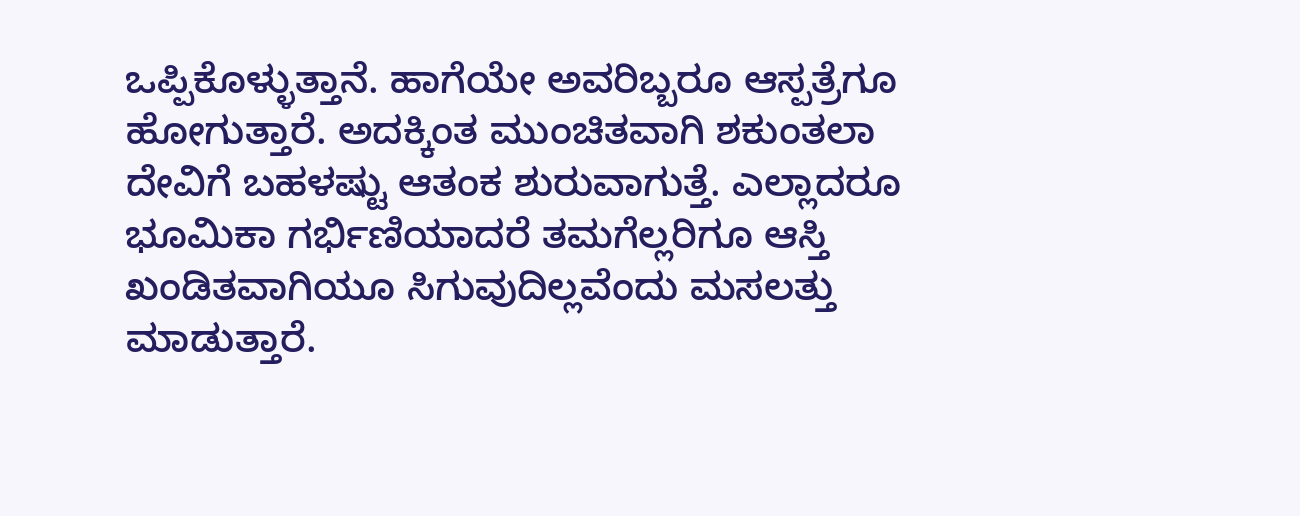ಒಪ್ಪಿಕೊಳ್ಳುತ್ತಾನೆ. ಹಾಗೆಯೇ ಅವರಿಬ್ಬರೂ ಆಸ್ಪತ್ರೆಗೂ ಹೋಗುತ್ತಾರೆ. ಅದಕ್ಕಿಂತ ಮುಂಚಿತವಾಗಿ ಶಕುಂತಲಾ ದೇವಿಗೆ ಬಹಳಷ್ಟು ಆತಂಕ ಶುರುವಾಗುತ್ತೆ. ಎಲ್ಲಾದರೂ ಭೂಮಿಕಾ ಗರ್ಭಿಣಿಯಾದರೆ ತಮಗೆಲ್ಲರಿಗೂ ಆಸ್ತಿ ಖಂಡಿತವಾಗಿಯೂ ಸಿಗುವುದಿಲ್ಲವೆಂದು ಮಸಲತ್ತು ಮಾಡುತ್ತಾರೆ.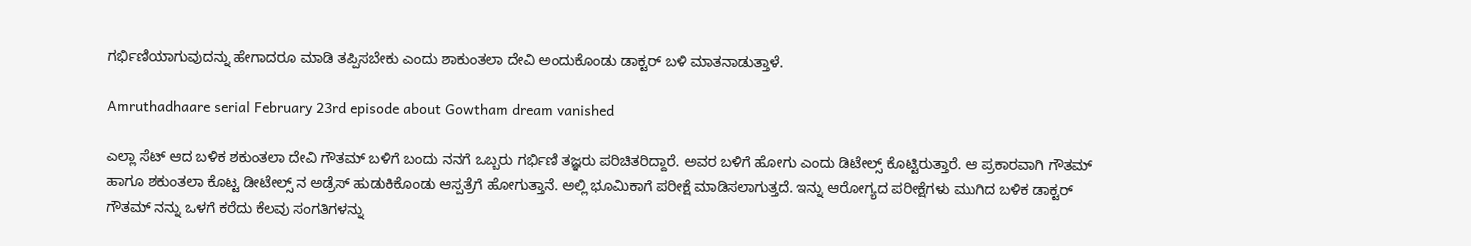ಗರ್ಭಿಣಿಯಾಗುವುದನ್ನು ಹೇಗಾದರೂ ಮಾಡಿ ತಪ್ಪಿಸಬೇಕು ಎಂದು ಶಾಕುಂತಲಾ ದೇವಿ ಅಂದುಕೊಂಡು ಡಾಕ್ಟರ್ ಬಳಿ ಮಾತನಾಡುತ್ತಾಳೆ.

Amruthadhaare serial February 23rd episode about Gowtham dream vanished

ಎಲ್ಲಾ ಸೆಟ್ ಆದ ಬಳಿಕ ಶಕುಂತಲಾ ದೇವಿ ಗೌತಮ್ ಬಳಿಗೆ ಬಂದು ನನಗೆ ಒಬ್ಬರು ಗರ್ಭಿಣಿ ತಜ್ಞರು ಪರಿಚಿತರಿದ್ದಾರೆ. ಅವರ ಬಳಿಗೆ ಹೋಗು ಎಂದು ಡಿಟೇಲ್ಸ್ ಕೊಟ್ಟಿರುತ್ತಾರೆ. ಆ ಪ್ರಕಾರವಾಗಿ ಗೌತಮ್ ಹಾಗೂ ಶಕುಂತಲಾ ಕೊಟ್ಟ ಡೀಟೇಲ್ಸ್ ನ ಅಡ್ರೆಸ್ ಹುಡುಕಿಕೊಂಡು ಆಸ್ಪತ್ರೆಗೆ ಹೋಗುತ್ತಾನೆ. ಅಲ್ಲಿ ಭೂಮಿಕಾಗೆ ಪರೀಕ್ಷೆ ಮಾಡಿಸಲಾಗುತ್ತದೆ. ಇನ್ನು ಆರೋಗ್ಯದ ಪರೀಕ್ಷೆಗಳು ಮುಗಿದ ಬಳಿಕ ಡಾಕ್ಟರ್ ಗೌತಮ್ ನನ್ನು ಒಳಗೆ ಕರೆದು ಕೆಲವು ಸಂಗತಿಗಳನ್ನು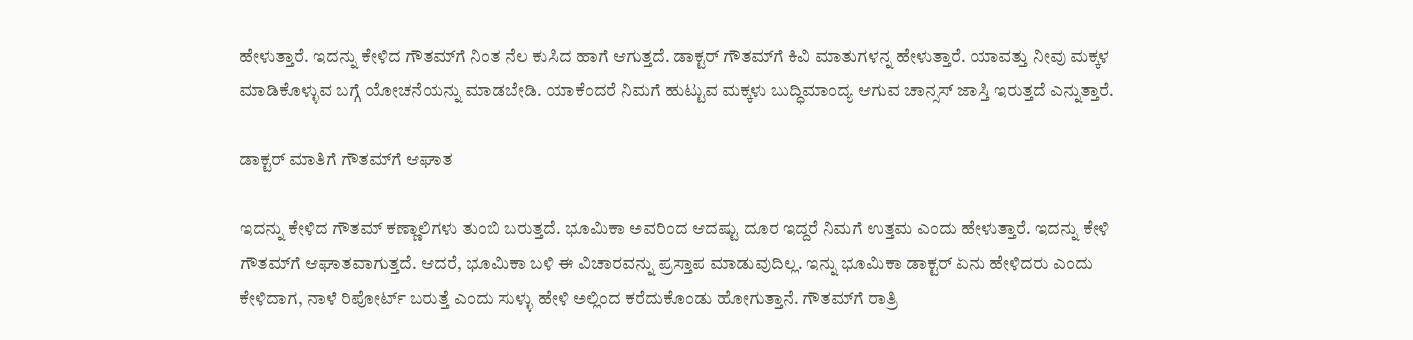ಹೇಳುತ್ತಾರೆ. ಇದನ್ನು ಕೇಳಿದ ಗೌತಮ್‌ಗೆ ನಿಂತ ನೆಲ ಕುಸಿದ ಹಾಗೆ ಆಗುತ್ತದೆ. ಡಾಕ್ಟರ್ ಗೌತಮ್‌ಗೆ ಕಿವಿ ಮಾತುಗಳನ್ನ ಹೇಳುತ್ತಾರೆ. ಯಾವತ್ತು ನೀವು ಮಕ್ಕಳ ಮಾಡಿಕೊಳ್ಳುವ ಬಗ್ಗೆ ಯೋಚನೆಯನ್ನು ಮಾಡಬೇಡಿ. ಯಾಕೆಂದರೆ ನಿಮಗೆ ಹುಟ್ಟುವ ಮಕ್ಕಳು ಬುದ್ಧಿಮಾಂದ್ಯ ಆಗುವ ಚಾನ್ಸಸ್ ಜಾಸ್ತಿ ಇರುತ್ತದೆ ಎನ್ನುತ್ತಾರೆ.

ಡಾಕ್ಟರ್ ಮಾತಿಗೆ ಗೌತಮ್‌ಗೆ ಆಘಾತ

ಇದನ್ನು ಕೇಳಿದ ಗೌತಮ್ ಕಣ್ಣಾಲಿಗಳು ತುಂಬಿ ಬರುತ್ತದೆ. ಭೂಮಿಕಾ ಅವರಿಂದ ಆದಷ್ಟು ದೂರ ಇದ್ದರೆ ನಿಮಗೆ ಉತ್ತಮ ಎಂದು ಹೇಳುತ್ತಾರೆ. ಇದನ್ನು ಕೇಳಿ ಗೌತಮ್‌ಗೆ ಆಘಾತವಾಗುತ್ತದೆ. ಆದರೆ, ಭೂಮಿಕಾ ಬಳಿ ಈ ವಿಚಾರವನ್ನು ಪ್ರಸ್ತಾಪ ಮಾಡುವುದಿಲ್ಲ. ಇನ್ನು ಭೂಮಿಕಾ ಡಾಕ್ಟರ್ ಏನು ಹೇಳಿದರು ಎಂದು ಕೇಳಿದಾಗ, ನಾಳೆ ರಿಪೋರ್ಟ್ ಬರುತ್ತೆ ಎಂದು ಸುಳ್ಳು ಹೇಳಿ ಅಲ್ಲಿಂದ ಕರೆದುಕೊಂಡು ಹೋಗುತ್ತಾನೆ. ಗೌತಮ್‌ಗೆ ರಾತ್ರಿ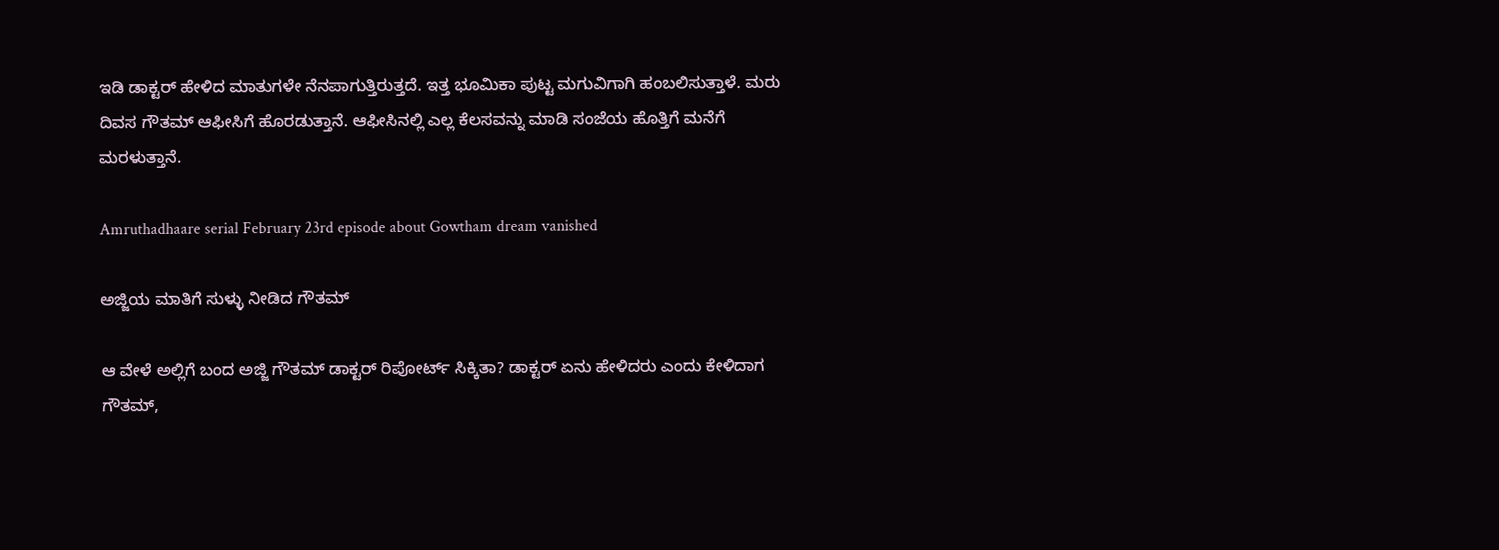ಇಡಿ ಡಾಕ್ಟರ್ ಹೇಳಿದ ಮಾತುಗಳೇ ನೆನಪಾಗುತ್ತಿರುತ್ತದೆ. ಇತ್ತ ಭೂಮಿಕಾ ಪುಟ್ಟ ಮಗುವಿಗಾಗಿ ಹಂಬಲಿಸುತ್ತಾಳೆ. ಮರು ದಿವಸ ಗೌತಮ್ ಆಫೀಸಿಗೆ ಹೊರಡುತ್ತಾನೆ. ಆಫೀಸಿನಲ್ಲಿ ಎಲ್ಲ ಕೆಲಸವನ್ನು ಮಾಡಿ ಸಂಜೆಯ ಹೊತ್ತಿಗೆ ಮನೆಗೆ ಮರಳುತ್ತಾನೆ.

Amruthadhaare serial February 23rd episode about Gowtham dream vanished

ಅಜ್ಜಿಯ ಮಾತಿಗೆ ಸುಳ್ಳು ನೀಡಿದ ಗೌತಮ್

ಆ ವೇಳೆ ಅಲ್ಲಿಗೆ ಬಂದ ಅಜ್ಜಿ ಗೌತಮ್ ಡಾಕ್ಟರ್ ರಿಪೋರ್ಟ್ ಸಿಕ್ಕಿತಾ? ಡಾಕ್ಟರ್ ಏನು ಹೇಳಿದರು ಎಂದು ಕೇಳಿದಾಗ ಗೌತಮ್,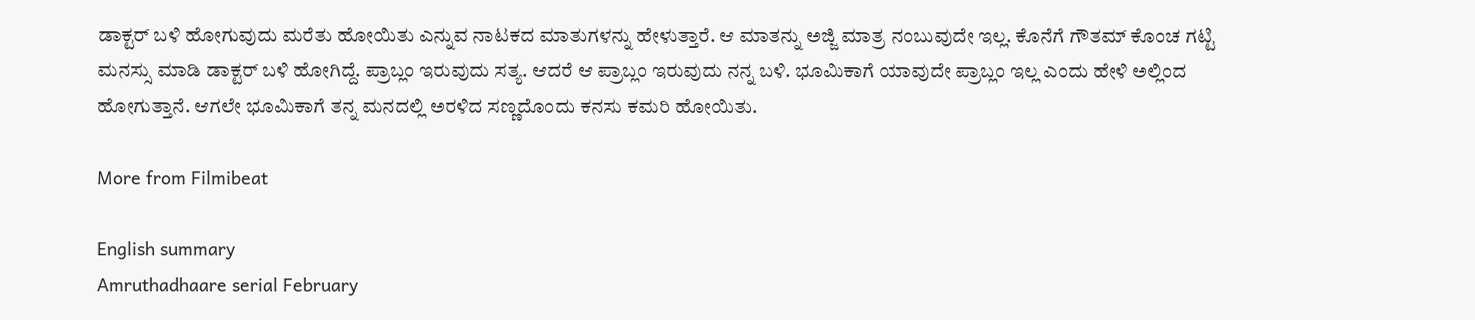ಡಾಕ್ಟರ್ ಬಳಿ ಹೋಗುವುದು ಮರೆತು ಹೋಯಿತು ಎನ್ನುವ ನಾಟಕದ ಮಾತುಗಳನ್ನು ಹೇಳುತ್ತಾರೆ. ಆ ಮಾತನ್ನು ಅಜ್ಜಿ ಮಾತ್ರ ನಂಬುವುದೇ ಇಲ್ಲ. ಕೊನೆಗೆ ಗೌತಮ್ ಕೊಂಚ ಗಟ್ಟಿ ಮನಸ್ಸು ಮಾಡಿ ಡಾಕ್ಟರ್ ಬಳಿ ಹೋಗಿದ್ದೆ. ಪ್ರಾಬ್ಲಂ ಇರುವುದು ಸತ್ಯ. ಆದರೆ ಆ ಪ್ರಾಬ್ಲಂ ಇರುವುದು ನನ್ನ ಬಳಿ. ಭೂಮಿಕಾಗೆ ಯಾವುದೇ ಪ್ರಾಬ್ಲಂ ಇಲ್ಲ ಎಂದು ಹೇಳಿ ಅಲ್ಲಿಂದ ಹೋಗುತ್ತಾನೆ. ಆಗಲೇ ಭೂಮಿಕಾಗೆ ತನ್ನ ಮನದಲ್ಲಿ ಅರಳಿದ ಸಣ್ಣದೊಂದು ಕನಸು ಕಮರಿ ಹೋಯಿತು.

More from Filmibeat

English summary
Amruthadhaare serial February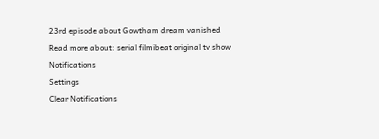23rd episode about Gowtham dream vanished
Read more about: serial filmibeat original tv show
Notifications
Settings
Clear Notifications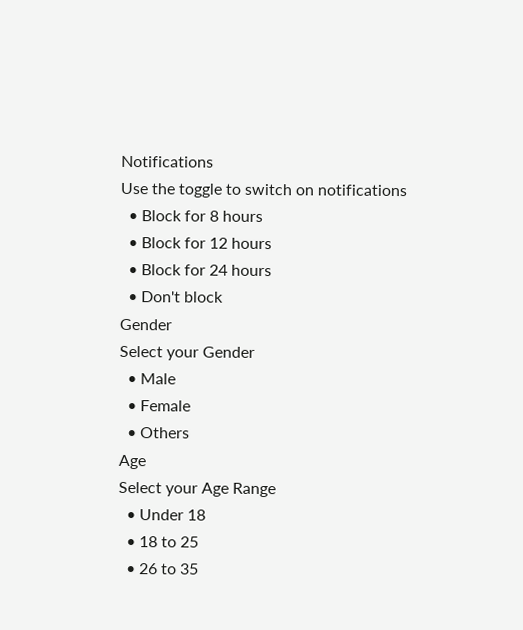Notifications
Use the toggle to switch on notifications
  • Block for 8 hours
  • Block for 12 hours
  • Block for 24 hours
  • Don't block
Gender
Select your Gender
  • Male
  • Female
  • Others
Age
Select your Age Range
  • Under 18
  • 18 to 25
  • 26 to 35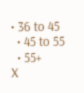• 36 to 45
  • 45 to 55
  • 55+
X